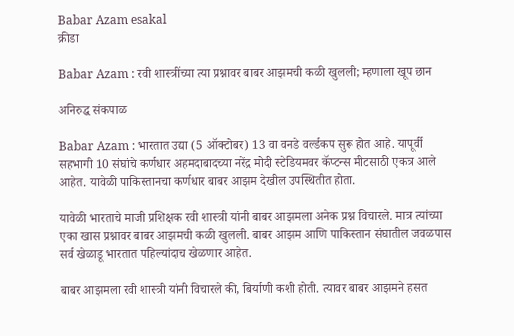Babar Azam esakal
क्रीडा

Babar Azam : रवी शास्त्रींच्या त्या प्रश्नावर बाबर आझमची कळी खुलली; म्हणाला खूप छान

अनिरुद्ध संकपाळ

Babar Azam : भारतात उद्या (5 ऑक्टोबर) 13 वा वनडे वर्ल्डकप सुरू होत आहे. यापूर्वी सहभागी 10 संघांचे कर्णधार अहमदाबादच्या नरेंद्र मोदी स्टेडियमवर कॅप्टन्स मीटसाठी एकत्र आले आहेत. यावेळी पाकिस्तानचा कर्णधार बाबर आझम देखील उपस्थितीत होता.

यावेळी भारताचे माजी प्रशिक्षक रवी शास्त्री यांनी बाबर आझमला अनेक प्रश्न विचारले. मात्र त्यांच्या एका खास प्रश्नावर बाबर आझमची कळी खुलली. बाबर आझम आणि पाकिस्तान संघातील जवळपास सर्व खेळाडू भारतात पहिल्यांदाच खेळणार आहेत.

बाबर आझमला रवी शास्त्री यांनी विचारले की, बिर्याणी कशी होती. त्यावर बाबर आझमने हसत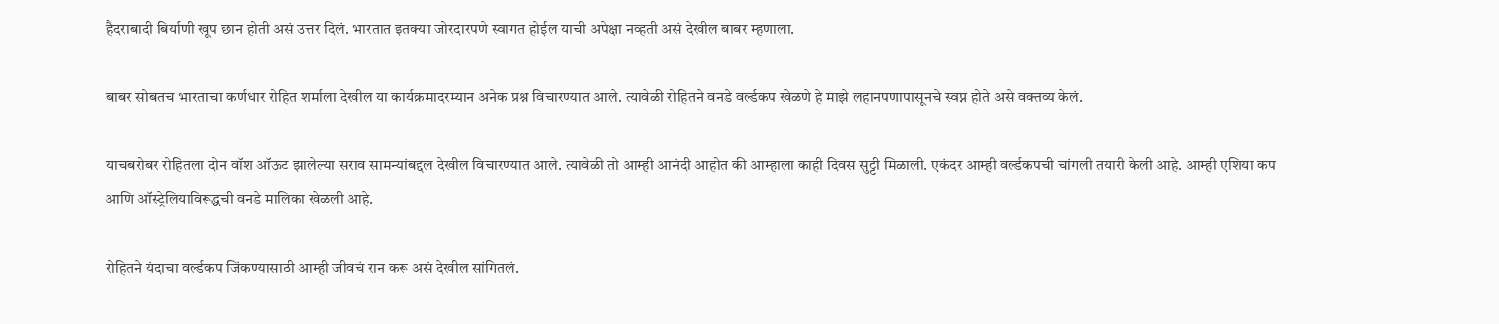हैदराबादी बिर्याणी खूप छान होती असं उत्तर दिलं. भारतात इतक्या जोरदारपणे स्वागत होईल याची अपेक्षा नव्हती असं देखील बाबर म्हणाला.

बाबर सोबतच भारताचा कर्णधार रोहित शर्माला देखील या कार्यक्रमादरम्यान अनेक प्रश्न विचारण्यात आले. त्यावेळी रोहितने वनडे वर्ल्डकप खेळणे हे माझे लहानपणापासूनचे स्वप्न होते असे वक्तव्य केलं.

याचबरोबर रोहितला दोन वॉश ऑऊट झालेल्या सराव सामन्यांबद्दल देखील विचारण्यात आले. त्यावेळी तो आम्ही आनंदी आहोत की आम्हाला काही दिवस सुट्टी मिळाली. एकंदर आम्ही वर्ल्डकपची चांगली तयारी केली आहे. आम्ही एशिया कप आणि ऑस्ट्रेलियाविरूद्धची वनडे मालिका खेळली आहे.

रोहितने यंदाचा वर्ल्डकप जिंकण्यासाठी आम्ही जीवचं रान करू असं देखील सांगितलं.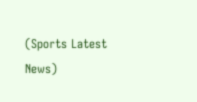(Sports Latest News)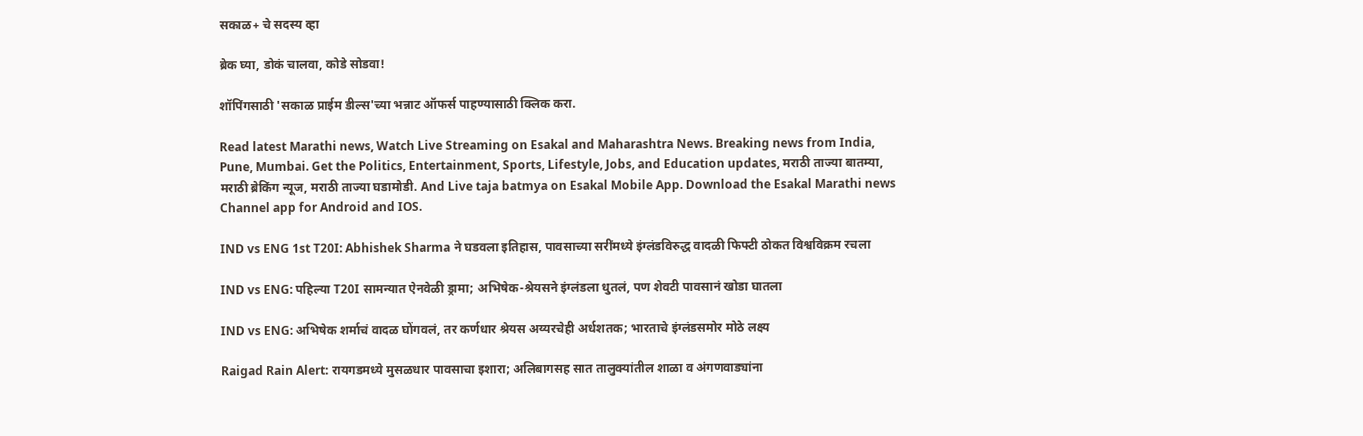सकाळ+ चे सदस्य व्हा

ब्रेक घ्या, डोकं चालवा, कोडे सोडवा!

शॉपिंगसाठी 'सकाळ प्राईम डील्स'च्या भन्नाट ऑफर्स पाहण्यासाठी क्लिक करा.

Read latest Marathi news, Watch Live Streaming on Esakal and Maharashtra News. Breaking news from India, Pune, Mumbai. Get the Politics, Entertainment, Sports, Lifestyle, Jobs, and Education updates, मराठी ताज्या बातम्या, मराठी ब्रेकिंग न्यूज, मराठी ताज्या घडामोडी. And Live taja batmya on Esakal Mobile App. Download the Esakal Marathi news Channel app for Android and IOS.

IND vs ENG 1st T20I: Abhishek Sharma ने घडवला इतिहास, पावसाच्या सरींमध्ये इंग्लंडविरुद्ध वादळी फिफ्टी ठोकत विश्वविक्रम रचला

IND vs ENG: पहिल्या T20I सामन्यात ऐनवेळी ड्रामा; अभिषेक-श्रेयसने इंग्लंडला धुतलं, पण शेवटी पावसानं खोडा घातला

IND vs ENG: अभिषेक शर्माचं वादळ घोंगवलं, तर कर्णधार श्रेयस अय्यरचेही अर्धशतक; भारताचे इंग्लंडसमोर मोठे लक्ष्य

Raigad Rain Alert: रायगडमध्ये मुसळधार पावसाचा इशारा; अलिबागसह सात तालुक्यांतील शाळा व अंगणवाड्यांना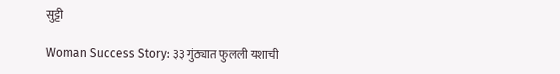सुट्टी

Woman Success Story: ३३ गुंठ्यात फुलली यशाची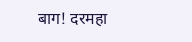बाग! दरमहा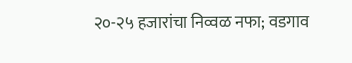२०-२५ हजारांचा निव्वळ नफा; वडगाव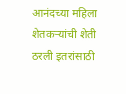आनंदच्या महिला शेतकऱ्यांची शेती ठरली इतरांसाठी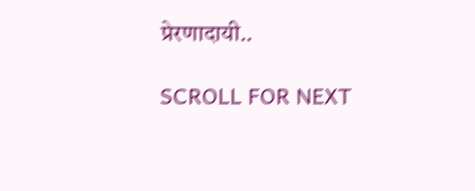प्रेरणादायी..

SCROLL FOR NEXT